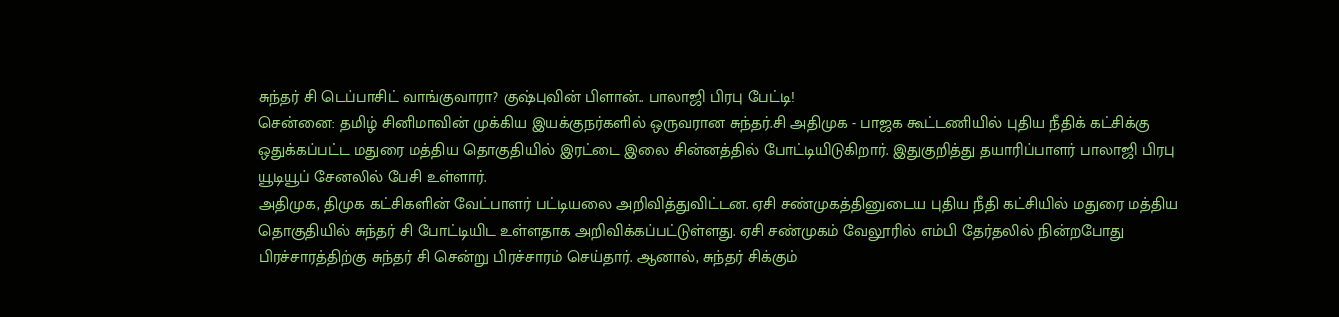சுந்தர் சி டெப்பாசிட் வாங்குவாரா? குஷ்புவின் பிளான்.. பாலாஜி பிரபு பேட்டி!
சென்னை: தமிழ் சினிமாவின் முக்கிய இயக்குநர்களில் ஒருவரான சுந்தர்.சி அதிமுக - பாஜக கூட்டணியில் புதிய நீதிக் கட்சிக்கு ஒதுக்கப்பட்ட மதுரை மத்திய தொகுதியில் இரட்டை இலை சின்னத்தில் போட்டியிடுகிறார். இதுகுறித்து தயாரிப்பாளர் பாலாஜி பிரபு யூடியூப் சேனலில் பேசி உள்ளார்.
அதிமுக, திமுக கட்சிகளின் வேட்பாளர் பட்டியலை அறிவித்துவிட்டன. ஏசி சண்முகத்தினுடைய புதிய நீதி கட்சியில் மதுரை மத்திய தொகுதியில் சுந்தர் சி போட்டியிட உள்ளதாக அறிவிக்கப்பட்டுள்ளது. ஏசி சண்முகம் வேலூரில் எம்பி தேர்தலில் நின்றபோது பிரச்சாரத்திற்கு சுந்தர் சி சென்று பிரச்சாரம் செய்தார். ஆனால், சுந்தர் சிக்கும்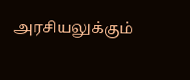அரசியலுக்கும்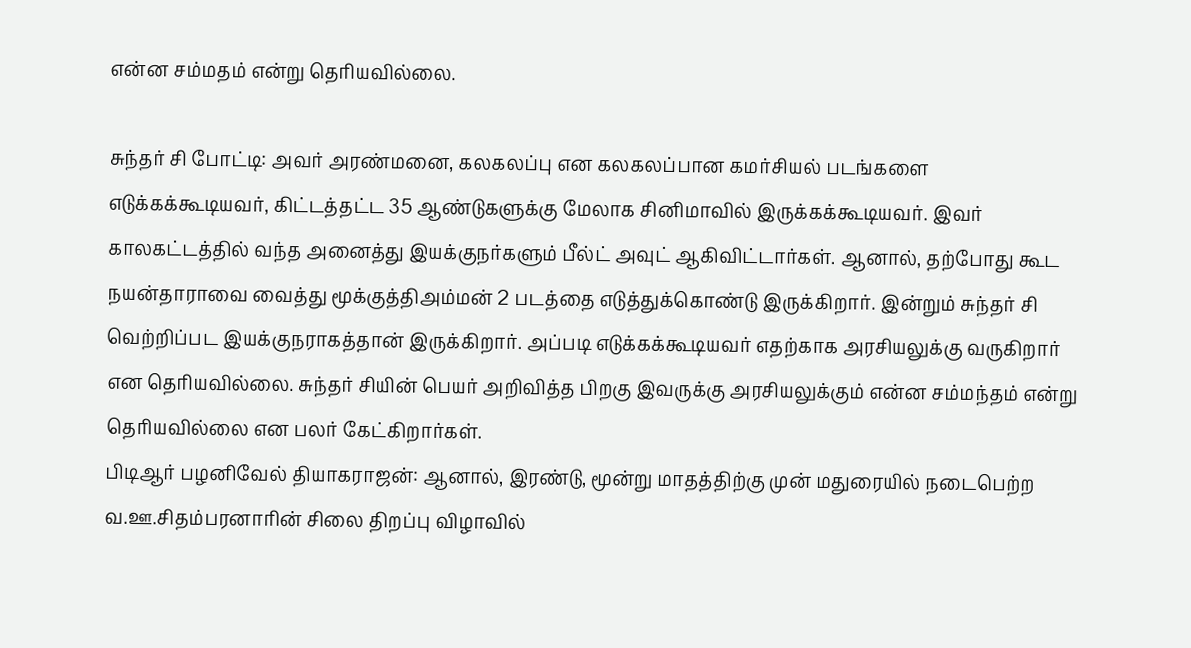என்ன சம்மதம் என்று தெரியவில்லை.

சுந்தர் சி போட்டி: அவர் அரண்மனை, கலகலப்பு என கலகலப்பான கமர்சியல் படங்களை எடுக்கக்கூடியவர், கிட்டத்தட்ட 35 ஆண்டுகளுக்கு மேலாக சினிமாவில் இருக்கக்கூடியவர். இவர் காலகட்டத்தில் வந்த அனைத்து இயக்குநர்களும் பீல்ட் அவுட் ஆகிவிட்டார்கள். ஆனால், தற்போது கூட நயன்தாராவை வைத்து மூக்குத்திஅம்மன் 2 படத்தை எடுத்துக்கொண்டு இருக்கிறார். இன்றும் சுந்தர் சி வெற்றிப்பட இயக்குநராகத்தான் இருக்கிறார். அப்படி எடுக்கக்கூடியவர் எதற்காக அரசியலுக்கு வருகிறார் என தெரியவில்லை. சுந்தர் சியின் பெயர் அறிவித்த பிறகு இவருக்கு அரசியலுக்கும் என்ன சம்மந்தம் என்று தெரியவில்லை என பலர் கேட்கிறார்கள்.
பிடிஆர் பழனிவேல் தியாகராஜன்: ஆனால், இரண்டு, மூன்று மாதத்திற்கு முன் மதுரையில் நடைபெற்ற வ.ஊ.சிதம்பரனாரின் சிலை திறப்பு விழாவில்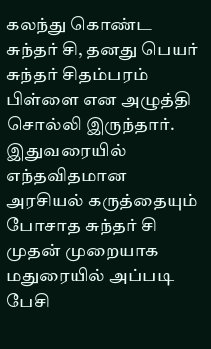கலந்து கொண்ட சுந்தர் சி, தனது பெயர் சுந்தர் சிதம்பரம் பிள்ளை என அழுத்தி சொல்லி இருந்தார். இதுவரையில் எந்தவிதமான அரசியல் கருத்தையும் போசாத சுந்தர் சி முதன் முறையாக மதுரையில் அப்படி பேசி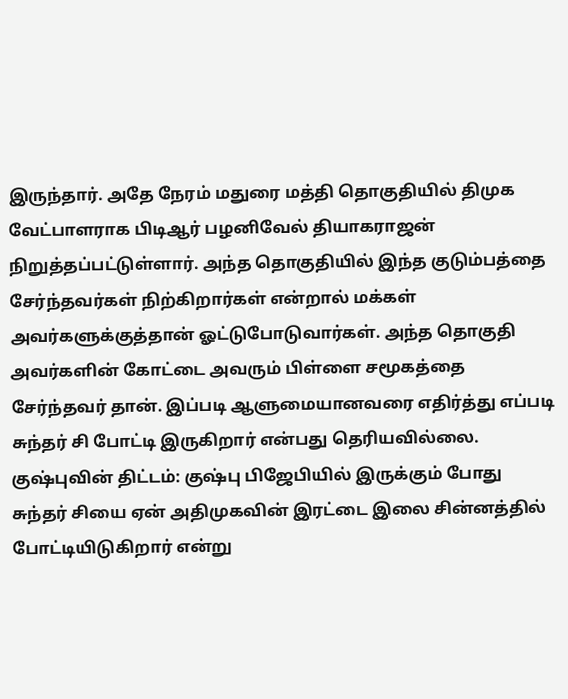இருந்தார். அதே நேரம் மதுரை மத்தி தொகுதியில் திமுக வேட்பாளராக பிடிஆர் பழனிவேல் தியாகராஜன் நிறுத்தப்பட்டுள்ளார். அந்த தொகுதியில் இந்த குடும்பத்தை சேர்ந்தவர்கள் நிற்கிறார்கள் என்றால் மக்கள் அவர்களுக்குத்தான் ஓட்டுபோடுவார்கள். அந்த தொகுதி அவர்களின் கோட்டை அவரும் பிள்ளை சமூகத்தை சேர்ந்தவர் தான். இப்படி ஆளுமையானவரை எதிர்த்து எப்படி சுந்தர் சி போட்டி இருகிறார் என்பது தெரியவில்லை.
குஷ்புவின் திட்டம்: குஷ்பு பிஜேபியில் இருக்கும் போது சுந்தர் சியை ஏன் அதிமுகவின் இரட்டை இலை சின்னத்தில் போட்டியிடுகிறார் என்று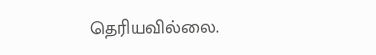தெரியவில்லை.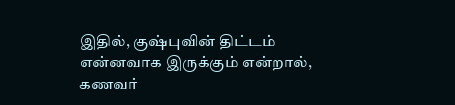இதில், குஷ்புவின் திட்டம் என்னவாக இருக்கும் என்றால், கணவர்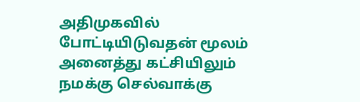அதிமுகவில் போட்டியிடுவதன் மூலம் அனைத்து கட்சியிலும் நமக்கு செல்வாக்கு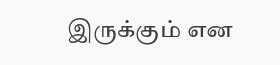இருக்கும் என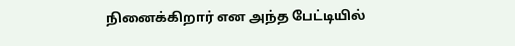நினைக்கிறார் என அந்த பேட்டியில்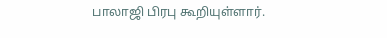பாலாஜி பிரபு கூறியுள்ளார்.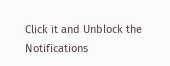Click it and Unblock the Notifications